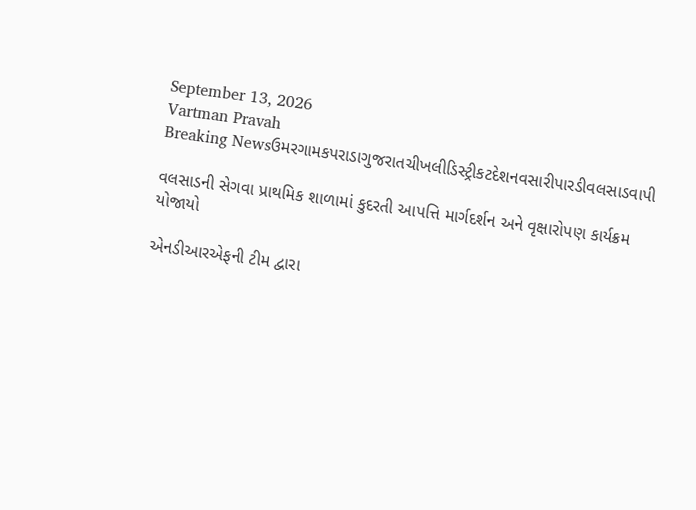September 13, 2026
Vartman Pravah
Breaking Newsઉમરગામકપરાડાગુજરાતચીખલીડિસ્ટ્રીકટદેશનવસારીપારડીવલસાડવાપી

વલસાડની સેગવા પ્રાથમિક શાળામાં કુદરતી આપત્તિ માર્ગદર્શન અને વૃક્ષારોપણ કાર્યક્રમ યોજાયો

એનડીઆરએફની ટીમ દ્વારા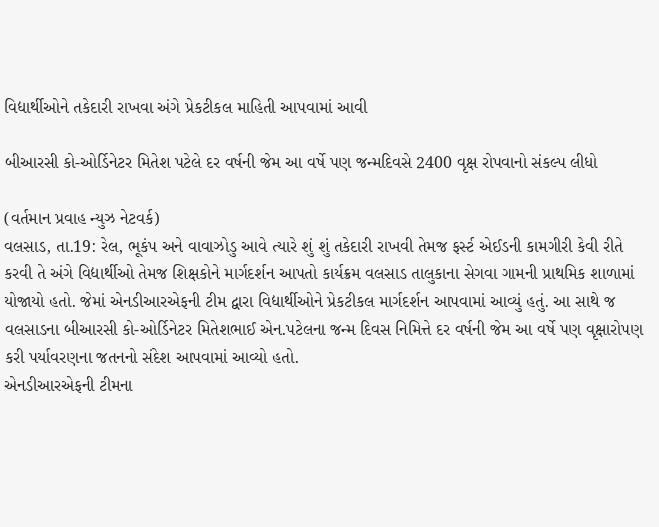વિદ્યાર્થીઓને તકેદારી રાખવા અંગે પ્રેકટીકલ માહિતી આપવામાં આવી

બીઆરસી કો-ઓર્ડિનેટર મિતેશ પટેલે દર વર્ષની જેમ આ વર્ષે પણ જન્‍મદિવસે 2400 વૃક્ષ રોપવાનો સંકલ્‍પ લીધો

(વર્તમાન પ્રવાહ ન્‍યુઝ નેટવર્ક)
વલસાડ, તા.19: રેલ, ભૂકંપ અને વાવાઝોડુ આવે ત્‍યારે શું શું તકેદારી રાખવી તેમજ ફર્સ્‍ટ એઈડની કામગીરી કેવી રીતે કરવી તે અંગે વિદ્યાર્થીઓ તેમજ શિક્ષકોને માર્ગદર્શન આપતો કાર્યક્રમ વલસાડ તાલુકાના સેગવા ગામની પ્રાથમિક શાળામાં યોજાયો હતો. જેમાં એનડીઆરએફની ટીમ દ્વારા વિદ્યાર્થીઓને પ્રેકટીકલ માર્ગદર્શન આપવામાં આવ્‍યું હતું. આ સાથે જ વલસાડના બીઆરસી કો-ઓર્ડિનેટર મિતેશભાઈ એન.પટેલના જન્‍મ દિવસ નિમિત્તે દર વર્ષની જેમ આ વર્ષે પણ વૃક્ષારોપણ કરી પર્યાવરણના જતનનો સંદેશ આપવામાં આવ્‍યો હતો.
એનડીઆરએફની ટીમના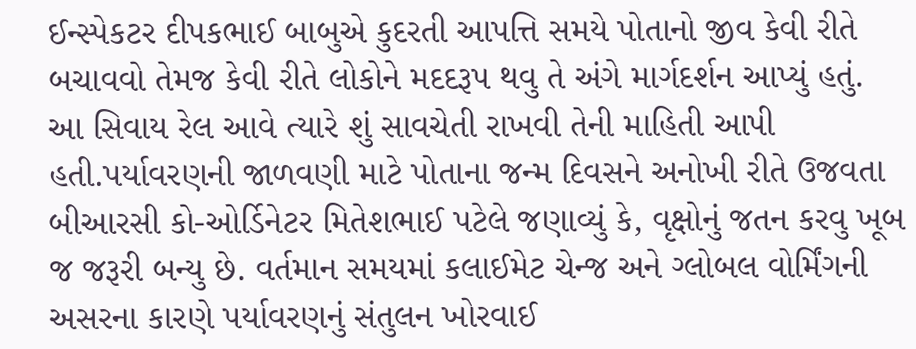ઈન્‍સ્‍પેકટર દીપકભાઈ બાબુએ કુદરતી આપત્તિ સમયે પોતાનો જીવ કેવી રીતે બચાવવો તેમજ કેવી રીતે લોકોને મદદરૂપ થવુ તે અંગે માર્ગદર્શન આપ્‍યું હતું. આ સિવાય રેલ આવે ત્‍યારે શું સાવચેતી રાખવી તેની માહિતી આપી હતી.પર્યાવરણની જાળવણી માટે પોતાના જન્‍મ દિવસને અનોખી રીતે ઉજવતા બીઆરસી કો-ઓર્ડિનેટર મિતેશભાઈ પટેલે જણાવ્‍યું કે, વૃક્ષોનું જતન કરવુ ખૂબ જ જરૂરી બન્‍યુ છે. વર્તમાન સમયમાં કલાઈમેટ ચેન્‍જ અને ગ્‍લોબલ વોર્મિંગની અસરના કારણે પર્યાવરણનું સંતુલન ખોરવાઈ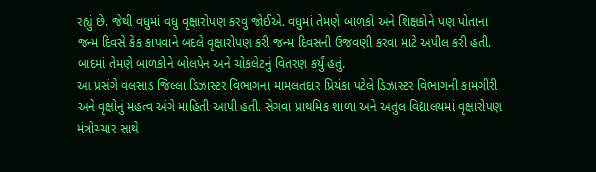રહ્યું છે. જેથી વધુમાં વધુ વૃક્ષારોપણ કરવુ જોઈએ. વધુમાં તેમણે બાળકો અને શિક્ષકોને પણ પોતાના જન્‍મ દિવસે કેક કાપવાને બદલે વૃક્ષારોપણ કરી જન્‍મ દિવસની ઉજવણી કરવા માટે અપીલ કરી હતી. બાદમાં તેમણે બાળકોને બોલપેન અને ચોકલેટનું વિતરણ કર્યું હતું.
આ પ્રસંગે વલસાડ જિલ્લા ડિઝાસ્‍ટર વિભાગના મામલતદાર પ્રિયંકા પટેલે ડિઝાસ્‍ટર વિભાગની કામગીરી અને વૃક્ષોનું મહત્‍વ અંગે માહિતી આપી હતી. સેગવા પ્રાથમિક શાળા અને અતુલ વિદ્યાલયમાં વૃક્ષારોપણ મંત્રોચ્‍ચાર સાથે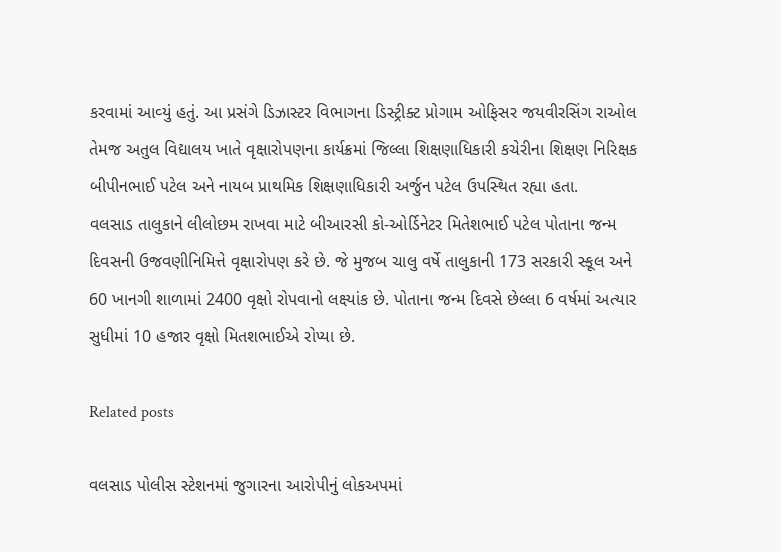કરવામાં આવ્‍યું હતું. આ પ્રસંગે ડિઝાસ્‍ટર વિભાગના ડિસ્‍ટ્રીક્‍ટ પ્રોગામ ઓફિસર જયવીરસિંગ રાઓલ તેમજ અતુલ વિદ્યાલય ખાતે વૃક્ષારોપણના કાર્યક્રમાં જિલ્લા શિક્ષણાધિકારી કચેરીના શિક્ષણ નિરિક્ષક બીપીનભાઈ પટેલ અને નાયબ પ્રાથમિક શિક્ષણાધિકારી અર્જુન પટેલ ઉપસ્‍થિત રહ્યા હતા.
વલસાડ તાલુકાને લીલોછમ રાખવા માટે બીઆરસી કો-ઓર્ડિનેટર મિતેશભાઈ પટેલ પોતાના જન્‍મ દિવસની ઉજવણીનિમિત્તે વૃક્ષારોપણ કરે છે. જે મુજબ ચાલુ વર્ષે તાલુકાની 173 સરકારી સ્‍કૂલ અને 60 ખાનગી શાળામાં 2400 વૃક્ષો રોપવાનો લક્ષ્યાંક છે. પોતાના જન્‍મ દિવસે છેલ્લા 6 વર્ષમાં અત્‍યાર સુધીમાં 10 હજાર વૃક્ષો મિતશભાઈએ રોપ્‍યા છે.

Related posts

વલસાડ પોલીસ સ્‍ટેશનમાં જુગારના આરોપીનું લોકઅપમાં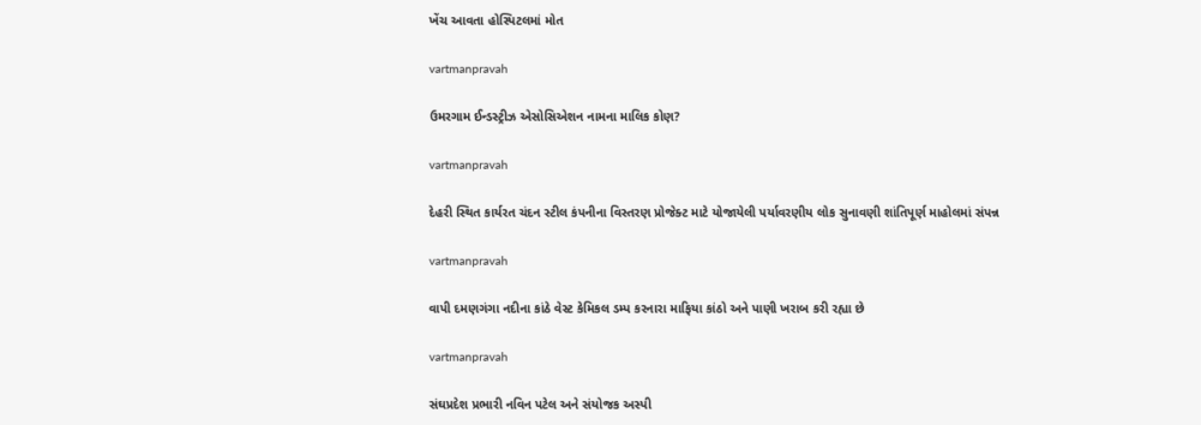ખેંચ આવતા હોસ્‍પિટલમાં મોત

vartmanpravah

ઉમરગામ ઈન્‍ડસ્‍ટ્રીઝ એસોસિએશન નામના માલિક કોણ?

vartmanpravah

દેહરી સ્‍થિત કાર્યરત ચંદન સ્‍ટીલ કંપનીના વિસ્‍તરણ પ્રોજેક્‍ટ માટે યોજાયેલી પર્યાવરણીય લોક સુનાવણી શાંતિપૂર્ણ માહોલમાં સંપન્ન

vartmanpravah

વાપી દમણગંગા નદીના કાંઠે વેસ્‍ટ કેમિકલ ડમ્‍પ કરનારા માફિયા કાંઠો અને પાણી ખરાબ કરી રહ્યા છે

vartmanpravah

સંઘપ્રદેશ પ્રભારી નવિન પટેલ અને સંયોજક અસ્‍પી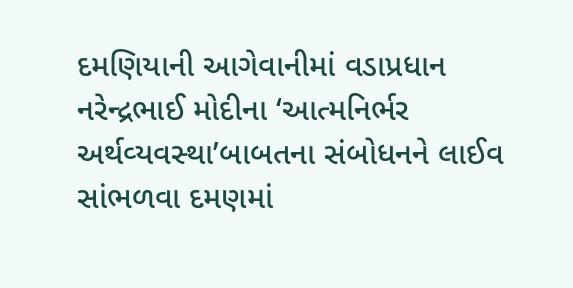દમણિયાની આગેવાનીમાં વડાપ્રધાન નરેન્‍દ્રભાઈ મોદીના ‘આત્‍મનિર્ભર અર્થવ્‍યવસ્‍થા’બાબતના સંબોધનને લાઈવ સાંભળવા દમણમાં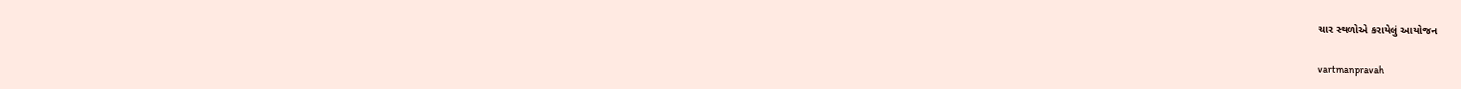ચાર સ્‍થળોએ કરાયેલું આયોજન

vartmanpravah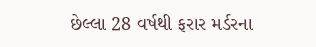છેલ્લા 28 વર્ષથી ફરાર મર્ડરના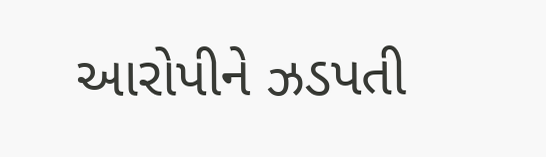આરોપીને ઝડપતી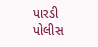પારડી પોલીસ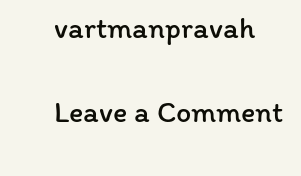vartmanpravah

Leave a Comment